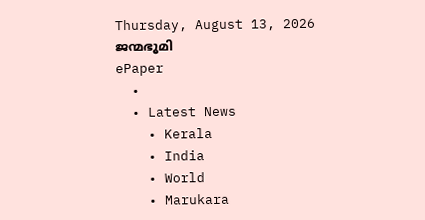Thursday, August 13, 2026
ജന്മഭൂമി
ePaper
  •
  • Latest News
    • Kerala
    • India
    • World
    • Marukara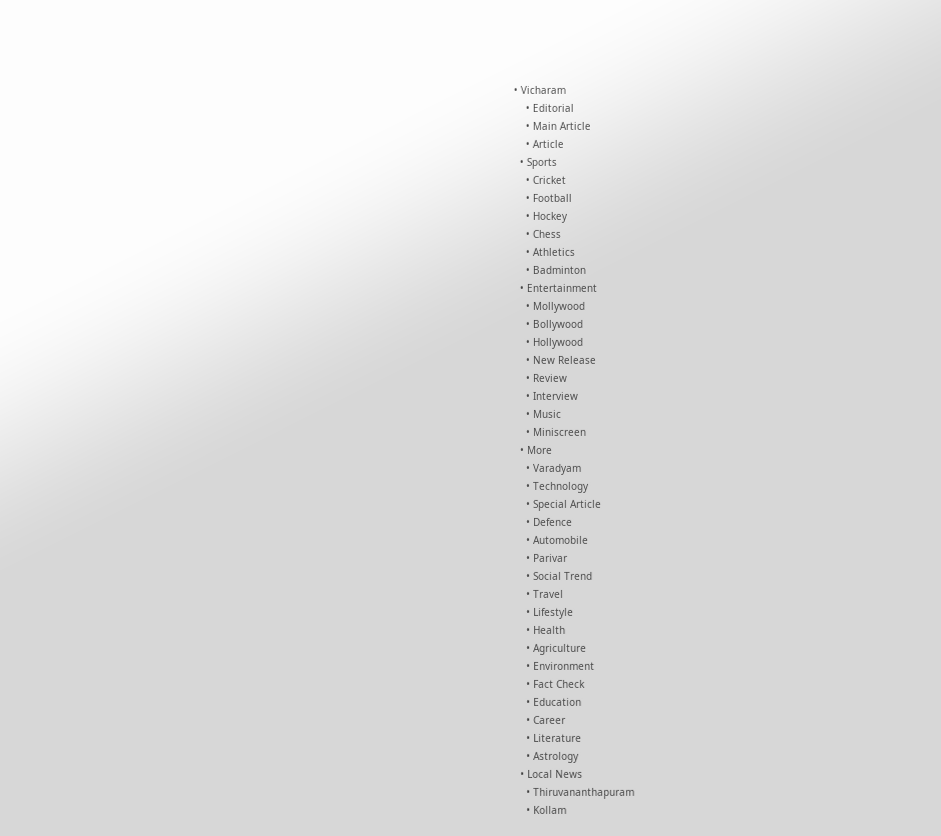• Vicharam
    • Editorial
    • Main Article
    • Article
  • Sports
    • Cricket
    • Football
    • Hockey
    • Chess
    • Athletics
    • Badminton
  • Entertainment
    • Mollywood
    • Bollywood
    • Hollywood
    • New Release
    • Review
    • Interview
    • Music
    • Miniscreen
  • More
    • Varadyam
    • Technology
    • Special Article
    • Defence
    • Automobile
    • Parivar
    • Social Trend
    • Travel
    • Lifestyle
    • Health
    • Agriculture
    • Environment
    • Fact Check
    • Education
    • Career
    • Literature
    • Astrology
  • Local News
    • Thiruvananthapuram
    • Kollam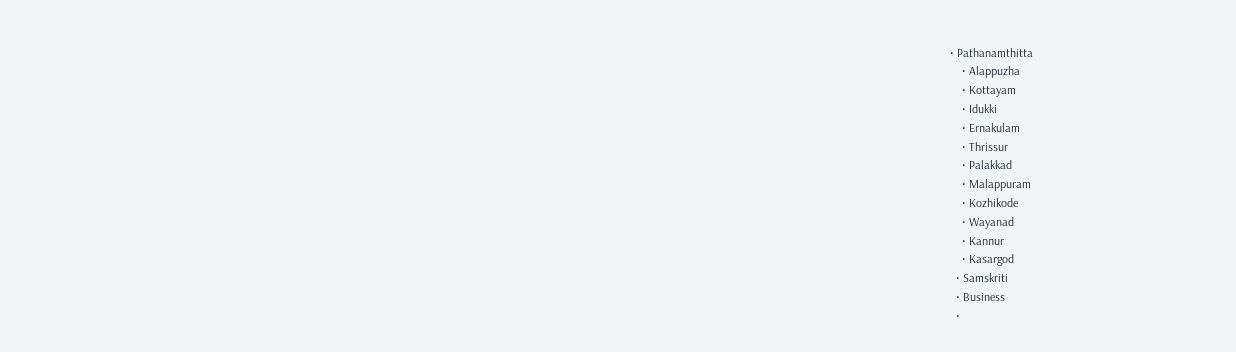• Pathanamthitta
    • Alappuzha
    • Kottayam
    • Idukki
    • Ernakulam
    • Thrissur
    • Palakkad
    • Malappuram
    • Kozhikode
    • Wayanad
    • Kannur
    • Kasargod
  • Samskriti
  • Business
  •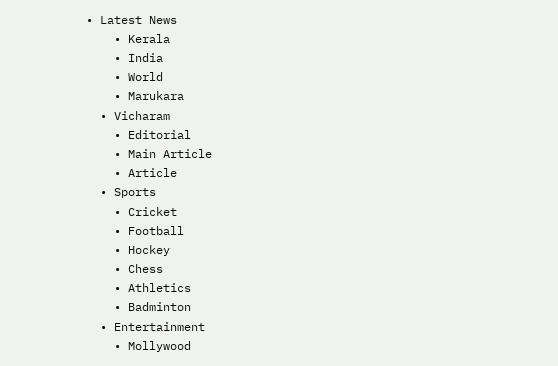• Latest News
    • Kerala
    • India
    • World
    • Marukara
  • Vicharam
    • Editorial
    • Main Article
    • Article
  • Sports
    • Cricket
    • Football
    • Hockey
    • Chess
    • Athletics
    • Badminton
  • Entertainment
    • Mollywood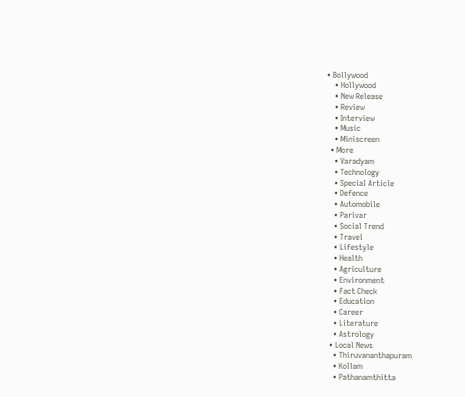• Bollywood
    • Hollywood
    • New Release
    • Review
    • Interview
    • Music
    • Miniscreen
  • More
    • Varadyam
    • Technology
    • Special Article
    • Defence
    • Automobile
    • Parivar
    • Social Trend
    • Travel
    • Lifestyle
    • Health
    • Agriculture
    • Environment
    • Fact Check
    • Education
    • Career
    • Literature
    • Astrology
  • Local News
    • Thiruvananthapuram
    • Kollam
    • Pathanamthitta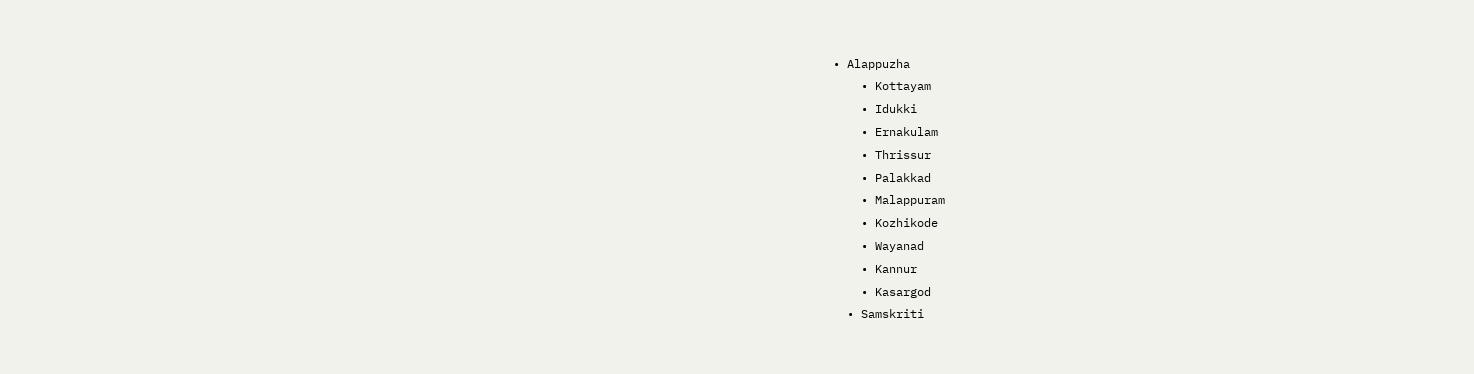• Alappuzha
    • Kottayam
    • Idukki
    • Ernakulam
    • Thrissur
    • Palakkad
    • Malappuram
    • Kozhikode
    • Wayanad
    • Kannur
    • Kasargod
  • Samskriti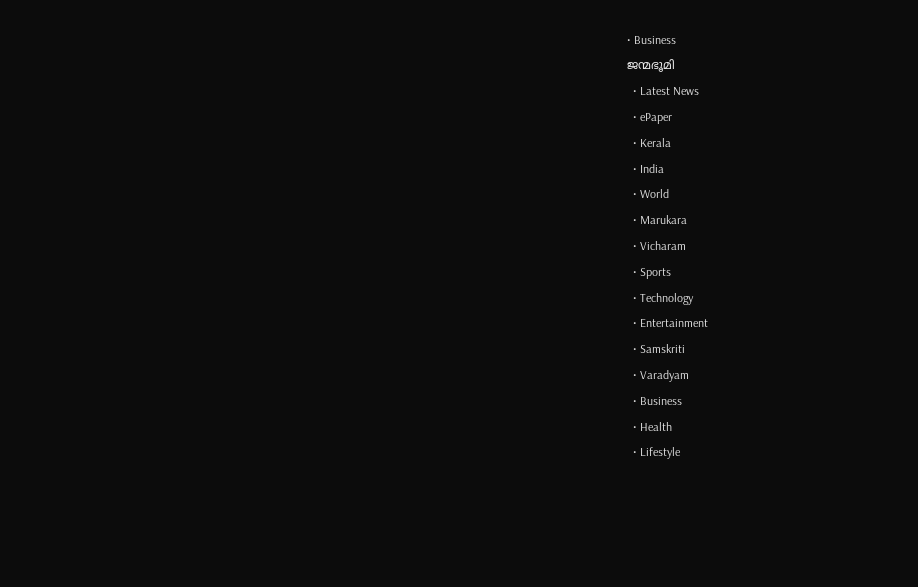• Business
ജന്മഭൂമി
  • Latest News
  • ePaper
  • Kerala
  • India
  • World
  • Marukara
  • Vicharam
  • Sports
  • Technology
  • Entertainment
  • Samskriti
  • Varadyam
  • Business
  • Health
  • Lifestyle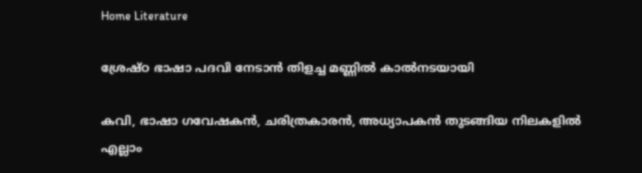Home Literature

ശ്രേഷ്ഠ ഭാഷാ പദവി നേടാന്‍ തിളച്ച മണ്ണില്‍ കാല്‍നടയായി

കവി, ഭാഷാ ഗവേഷകന്‍, ചരിത്രകാരന്‍, അധ്യാപകന്‍ തുടങ്ങിയ നിലകളില്‍ എല്ലാം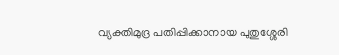വ്യക്തിമുദ്ര പതിപ്പിക്കാനായ പുതുശ്ശേരി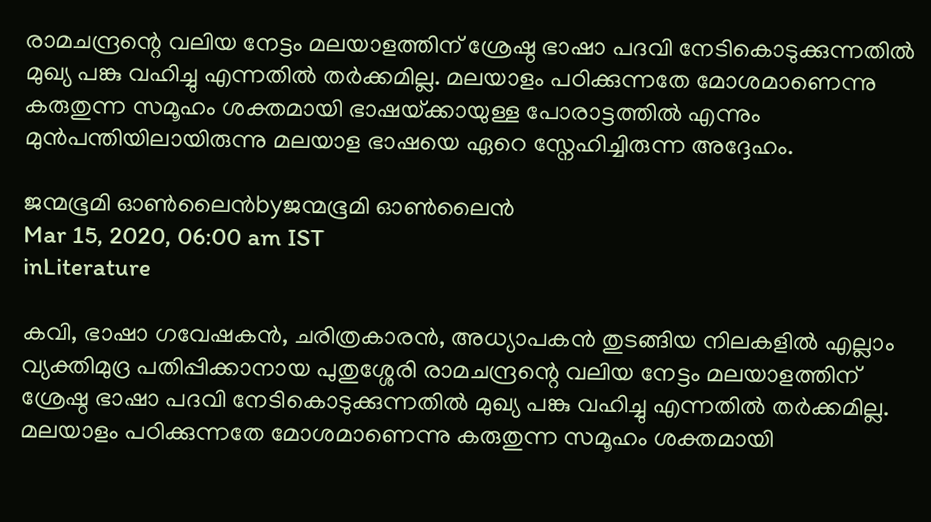രാമചന്ദ്രന്റെ വലിയ നേട്ടം മലയാളത്തിന് ശ്രേഷ്ഠ ഭാഷാ പദവി നേടികൊടുക്കുന്നതില്‍ മുഖ്യ പങ്കു വഹിച്ചു എന്നതില്‍ തര്‍ക്കമില്ല. മലയാളം പഠിക്കുന്നതേ മോശമാണെന്നു കരുതുന്ന സമൂഹം ശക്തമായി ഭാഷയ്‌ക്കായുള്ള പോരാട്ടത്തില്‍ എന്നും മുന്‍പന്തിയിലായിരുന്നു മലയാള ഭാഷയെ ഏറെ സ്നേഹിച്ചിരുന്ന അദ്ദേഹം.

ജന്മഭൂമി ഓണ്‍ലൈന്‍byജന്മഭൂമി ഓണ്‍ലൈന്‍
Mar 15, 2020, 06:00 am IST
inLiterature

കവി, ഭാഷാ ഗവേഷകന്‍, ചരിത്രകാരന്‍, അധ്യാപകന്‍ തുടങ്ങിയ നിലകളില്‍ എല്ലാം വ്യക്തിമുദ്ര പതിപ്പിക്കാനായ പുതുശ്ശേരി രാമചന്ദ്രന്റെ വലിയ നേട്ടം മലയാളത്തിന് ശ്രേഷ്ഠ ഭാഷാ പദവി നേടികൊടുക്കുന്നതില്‍ മുഖ്യ പങ്കു വഹിച്ചു എന്നതില്‍ തര്‍ക്കമില്ല. മലയാളം പഠിക്കുന്നതേ മോശമാണെന്നു കരുതുന്ന സമൂഹം ശക്തമായി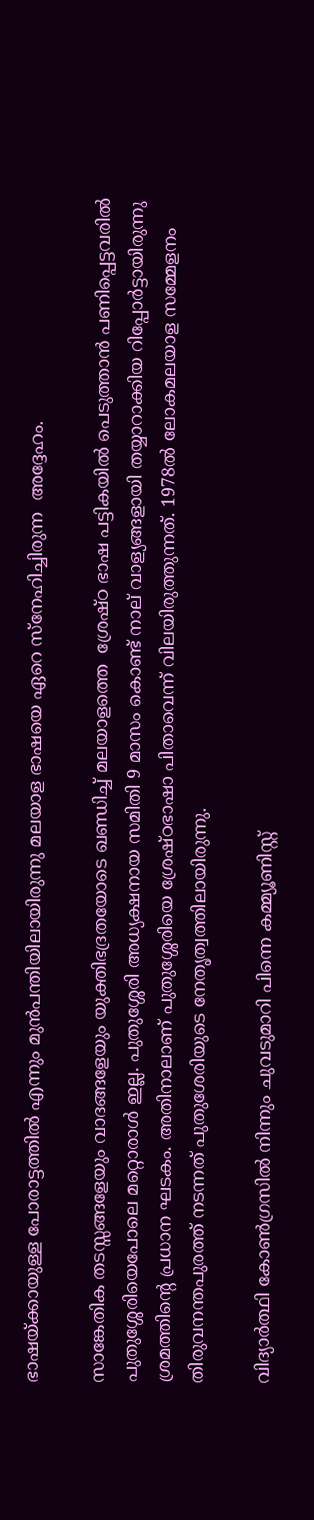ഭാഷയ്‌ക്കായുള്ള പോരാട്ടത്തില്‍ എന്നും മുന്‍പന്തിയിലായിരുന്നു മലയാള ഭാഷയെ ഏറെ സ്നേഹിച്ചിരുന്ന  അദ്ദേഹം.

സാങ്കേതിക തടസ്സങ്ങളേയും വാദങ്ങളേയും യുക്തിഭദ്രതയോടെ ഖണ്ഡിച്ച് മലയാളത്തെ  ശ്രേഷ്ഠ ഭാഷ പട്ടികയില്‍ പെടുത്താന്‍ പണിപ്പെട്ടവരില്‍ പുതുശ്ശേരിയെപോലെ മറ്റൊരാള്‍ ഇല്ല. പുതുശ്ശേരി അധ്യക്ഷനായ സമിതി 9 മാസം കൊണ്ട് നാല് വാള്യങ്ങളായി തയ്യാറാക്കിയ റിപ്പോര്‍ട്ടായിരുന്നു ശ്രമത്തിന്റെ പ്രധാന ഘടകം. അതിനാലാണ് പുതുശ്ശേരിയെ ശ്രേഷ്ഠഭാഷാ പിതാവെന്ന് വിലയിരുത്തുന്നത്. 1978ല്‍ ലോകമലയാള സമ്മേളനം തിരുവനന്തപുരത്ത് നടന്നത് പുതുശേരിയുടെ നേതൃത്വത്തിലായിരുന്നു.

വിദ്യാര്‍ത്ഥി കോണ്‍ഗ്രസില്‍ നിന്നും ചുവടുമാറി പിന്നെ കമ്മ്യൂണിസ്റ്റ്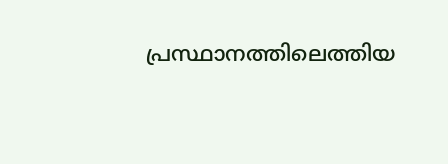പ്രസ്ഥാനത്തിലെത്തിയ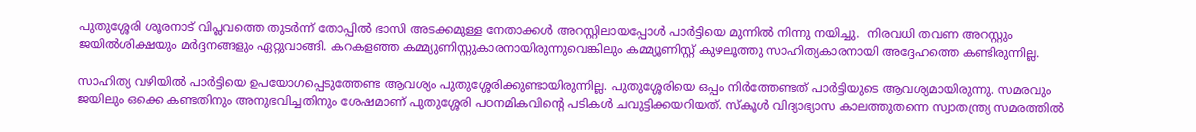പുതുശ്ശേരി ശൂരനാട് വിപ്ലവത്തെ തുടര്‍ന്ന് തോപ്പില്‍ ഭാസി അടക്കമുള്ള നേതാക്കള്‍ അറസ്റ്റിലായപ്പോള്‍ പാര്‍ട്ടിയെ മുന്നില്‍ നിന്നു നയിച്ചു.  നിരവധി തവണ അറസ്റ്റും ജയില്‍ശിക്ഷയും മര്‍ദ്ദനങ്ങളും ഏറ്റുവാങ്ങി. കറകളഞ്ഞ കമ്മ്യുണിസ്റ്റുകാരനായിരുന്നുവെങ്കിലും കമ്മ്യൂണിസ്റ്റ് കുഴലൂത്തു സാഹിത്യകാരനായി അദ്ദേഹത്തെ കണ്ടിരുന്നില്ല.

സാഹിത്യ വഴിയില്‍ പാര്‍ട്ടിയെ ഉപയോഗപ്പെടുത്തേണ്ട ആവശ്യം പുതുശ്ശേരിക്കുണ്ടായിരുന്നില്ല. പുതുശ്ശേരിയെ ഒപ്പം നിര്‍ത്തേണ്ടത് പാര്‍ട്ടിയുടെ ആവശ്യമായിരുന്നു. സമരവും ജയിലും ഒക്കെ കണ്ടതിനും അനുഭവിച്ചതിനും ശേഷമാണ് പുതുശ്ശേരി പഠനമികവിന്റെ പടികള്‍ ചവുട്ടിക്കയറിയത്. സ്‌കൂള്‍ വിദ്യാഭ്യാസ കാലത്തുതന്നെ സ്വാതന്ത്ര്യ സമരത്തില്‍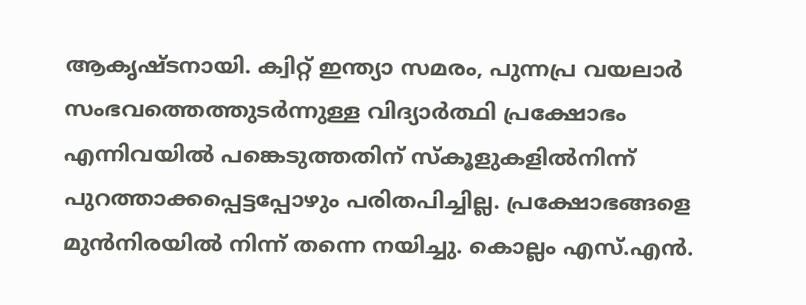ആകൃഷ്ടനായി. ക്വിറ്റ് ഇന്ത്യാ സമരം, പുന്നപ്ര വയലാര്‍ സംഭവത്തെത്തുടര്‍ന്നുള്ള വിദ്യാര്‍ത്ഥി പ്രക്ഷോഭം എന്നിവയില്‍ പങ്കെടുത്തതിന് സ്‌കൂളുകളില്‍നിന്ന് പുറത്താക്കപ്പെട്ടപ്പോഴും പരിതപിച്ചില്ല. പ്രക്ഷോഭങ്ങളെ മുന്‍നിരയില്‍ നിന്ന് തന്നെ നയിച്ചു. കൊല്ലം എസ്.എന്‍.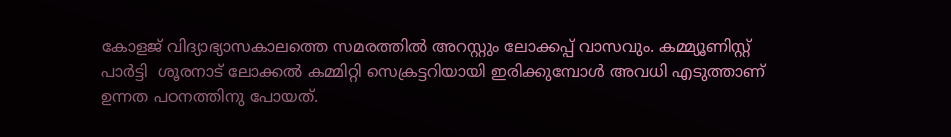കോളജ് വിദ്യാഭ്യാസകാലത്തെ സമരത്തില്‍ അറസ്റ്റും ലോക്കപ്പ് വാസവും. കമ്മ്യൂണിസ്റ്റ് പാര്‍ട്ടി  ശൂരനാട് ലോക്കല്‍ കമ്മിറ്റി സെക്രട്ടറിയായി ഇരിക്കുമ്പോള്‍ അവധി എടുത്താണ് ഉന്നത പഠനത്തിനു പോയത്.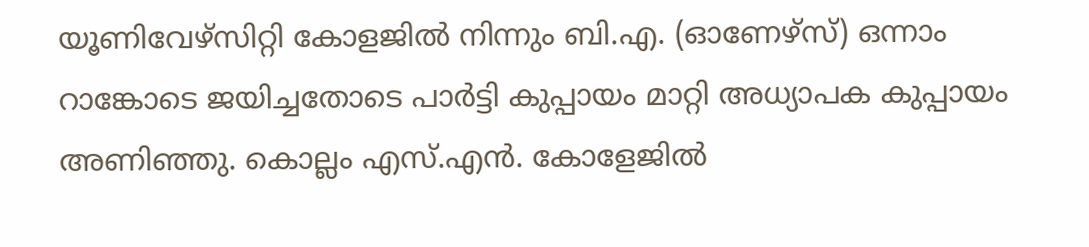യൂണിവേഴ്സിറ്റി കോളജില്‍ നിന്നും ബി.എ. (ഓണേഴ്സ്) ഒന്നാം റാങ്കോടെ ജയിച്ചതോടെ പാര്‍ട്ടി കുപ്പായം മാറ്റി അധ്യാപക കുപ്പായം അണിഞ്ഞു. കൊല്ലം എസ്.എന്‍. കോളേജില്‍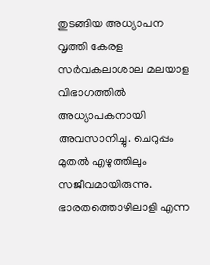തുടങ്ങിയ അധ്യാപന വൃത്തി കേരള സര്‍വകലാശാല മലയാള വിഭാഗത്തില്‍ അധ്യാപകനായി അവസാനിച്ചു. ചെറുപ്പം മുതല്‍ എഴുത്തിലും സജീവമായിരുന്നു. ഭാരതത്തൊഴിലാളി എന്ന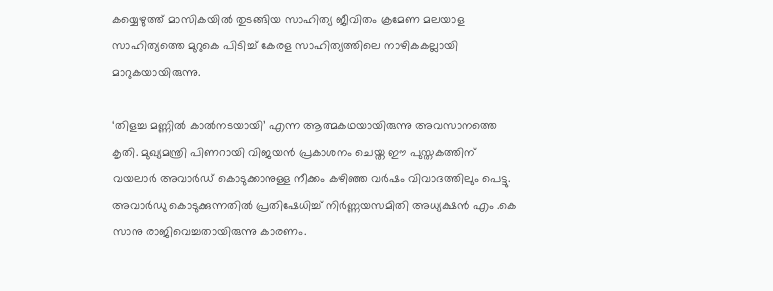കയ്യെഴുത്ത് മാസികയില്‍ തുടങ്ങിയ സാഹിത്യ ജീവിതം ക്രമേണ മലയാള സാഹിത്യത്തെ മുറുകെ പിടിച്ച് കേരള സാഹിത്യത്തിലെ നാഴികകല്ലായി മാറുകയായിരുന്നു.

‘തിളച്ച മണ്ണില്‍ കാല്‍നടയായി’ എന്ന ആത്മകഥയായിരുന്നു അവസാനത്തെ കൃതി. മുഖ്യമന്ത്രി പിണറായി വിജയന്‍ പ്രകാശനം ചെയ്ത ഈ പുസ്തകത്തിന് വയലാര്‍ അവാര്‍ഡ് കൊടുക്കാനുള്ള നീക്കം കഴിഞ്ഞ വര്‍ഷം വിവാദത്തിലും പെട്ടു. അവാര്‍ഡു കൊടുക്കുന്നതില്‍ പ്രതിഷേധിച്ച് നിര്‍ണ്ണയസമിതി അധ്യക്ഷന്‍ എം .കെ സാനു രാജിവെച്ചതായിരുന്നു കാരണം.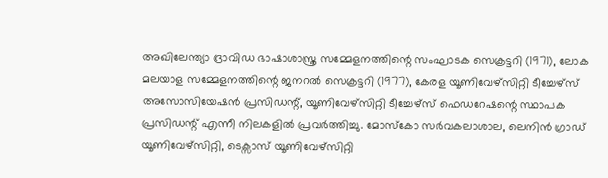അഖിലേന്ത്യാ ദ്രാവിഡ ഭാഷാശാസ്ത്ര സമ്മേളനത്തിന്റെ സംഘാടക സെക്രട്ടറി (1971), ലോക മലയാള സമ്മേളനത്തിന്റെ ജനറല്‍ സെക്രട്ടറി (1977), കേരള യൂണിവേഴ്സിറ്റി ടീച്ചേഴ്സ് അസോസിയേഷന്‍ പ്രസിഡന്റ്, യൂണിവേഴ്സിറ്റി ടീച്ചേഴ്സ് ഫെഡറേഷന്റെ സ്ഥാപക പ്രസിഡന്റ് എന്നീ നിലകളില്‍ പ്രവര്‍ത്തിച്ചു. മോസ്‌കോ സര്‍വകലാശാല, ലെനിന്‍ ഗ്രാഡ് യൂണിവേഴ്സിറ്റി, ടെക്സാസ് യൂണിവേഴ്സിറ്റി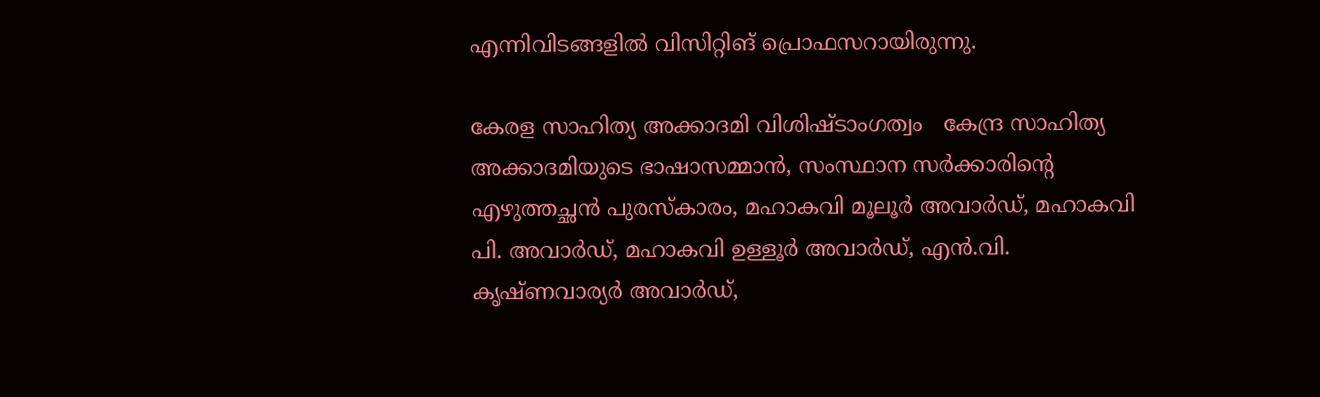എന്നിവിടങ്ങളില്‍ വിസിറ്റിങ് പ്രൊഫസറായിരുന്നു.

കേരള സാഹിത്യ അക്കാദമി വിശിഷ്ടാംഗത്വം   കേന്ദ്ര സാഹിത്യ അക്കാദമിയുടെ ഭാഷാസമ്മാന്‍, സംസ്ഥാന സര്‍ക്കാരിന്റെ എഴുത്തച്ഛന്‍ പുരസ്‌കാരം, മഹാകവി മൂലൂര്‍ അവാര്‍ഡ്, മഹാകവി പി. അവാര്‍ഡ്, മഹാകവി ഉള്ളൂര്‍ അവാര്‍ഡ്, എന്‍.വി. കൃഷ്ണവാര്യര്‍ അവാര്‍ഡ്,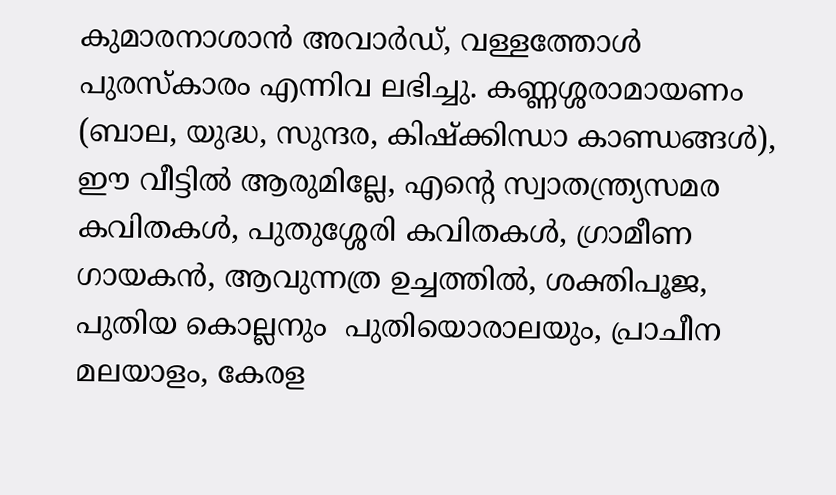കുമാരനാശാന്‍ അവാര്‍ഡ്, വള്ളത്തോള്‍ പുരസ്‌കാരം എന്നിവ ലഭിച്ചു. കണ്ണശ്ശരാമായണം (ബാല, യുദ്ധ, സുന്ദര, കിഷ്‌ക്കിന്ധാ കാണ്ഡങ്ങള്‍), ഈ വീട്ടില്‍ ആരുമില്ലേ, എന്റെ സ്വാതന്ത്ര്യസമര കവിതകള്‍, പുതുശ്ശേരി കവിതകള്‍, ഗ്രാമീണ ഗായകന്‍, ആവുന്നത്ര ഉച്ചത്തില്‍, ശക്തിപൂജ, പുതിയ കൊല്ലനും  പുതിയൊരാലയും, പ്രാചീന മലയാളം, കേരള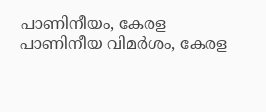പാണിനീയം, കേരള പാണിനീയ വിമര്‍ശം, കേരള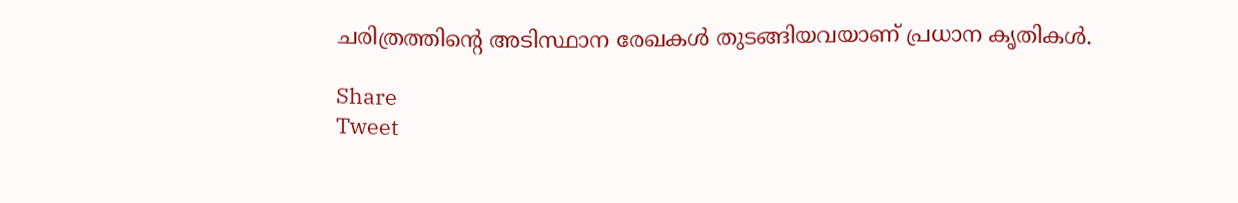ചരിത്രത്തിന്റെ അടിസ്ഥാന രേഖകള്‍ തുടങ്ങിയവയാണ് പ്രധാന കൃതികള്‍.

Share
Tweet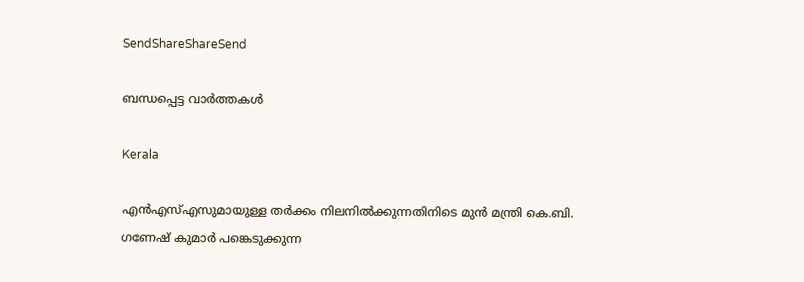SendShareShareSend

ബന്ധപ്പെട്ട വാര്‍ത്തകള്‍

Kerala

എൻഎസ്‌എസുമായുള്ള തർക്കം നിലനില്‍ക്കുന്നതിനിടെ മുൻ മന്ത്രി കെ.ബി. ഗണേഷ് കുമാർ പങ്കെടുക്കുന്ന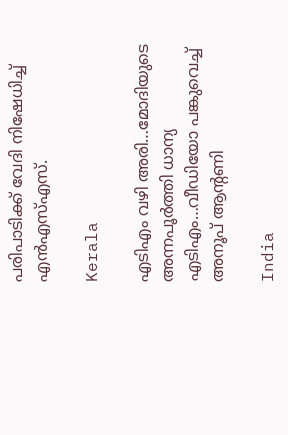പരിപാടിക്ക് വേദി നിഷേധിച്ച്‌ എൻഎസ്‌എസ്.

Kerala

എടിഎം വഴി അരി…മോദിയുടെ അന്നപൂര്‍ത്തി ധാന്യ എടിഎം…വീഡിയോ പങ്കുവെച്ച് അനൂപ് ആന്‍റണി

India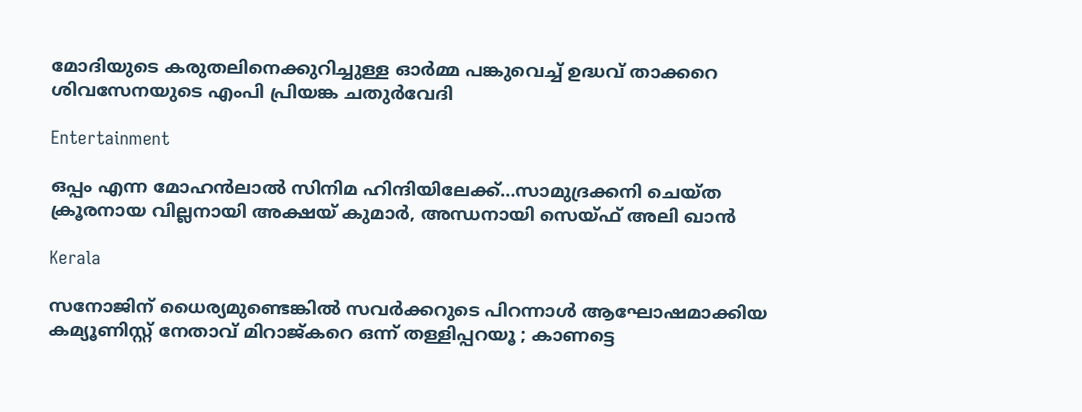മോദിയുടെ കരുതലിനെക്കുറിച്ചുള്ള ഓര്‍മ്മ പങ്കുവെച്ച് ഉദ്ധവ് താക്കറെ ശിവസേനയുടെ എംപി പ്രിയങ്ക ചതുര്‍വേദി

Entertainment

ഒപ്പം എന്ന മോഹന്‍ലാല്‍ സിനിമ ഹിന്ദിയിലേക്ക്…സാമുദ്രക്കനി ചെയ്ത ക്രൂരനായ വില്ലനായി അക്ഷയ് കുമാര്‍, അന്ധനായി സെയ്ഫ് അലി ഖാന്‍

Kerala

സനോജിന് ധൈര്യമുണ്ടെങ്കിൽ സവർക്കറുടെ പിറന്നാൾ ആഘോഷമാക്കിയ കമ്യൂണിസ്റ്റ് നേതാവ് മിറാജ്കറെ ഒന്ന് തള്ളിപ്പറയൂ ; കാണട്ടെ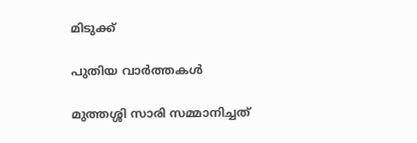മിടുക്ക്

പുതിയ വാര്‍ത്തകള്‍

മുത്തശ്ശി സാരി സമ്മാനിച്ചത്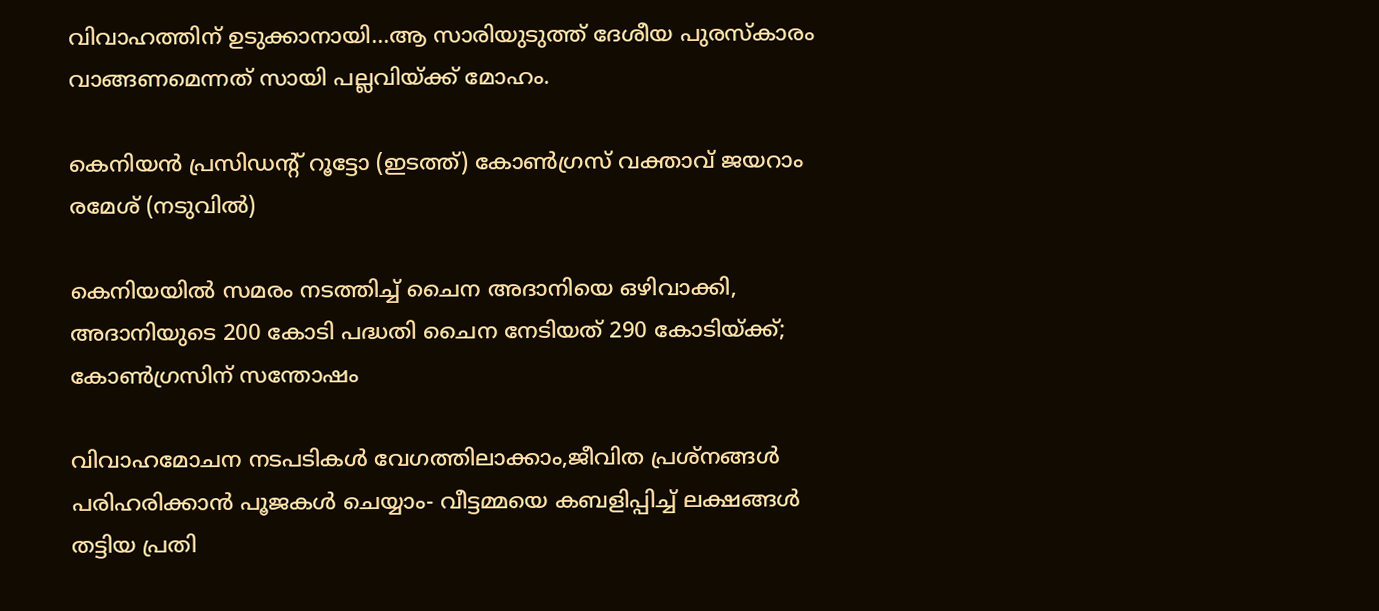വിവാഹത്തിന് ഉടുക്കാനായി…ആ സാരിയുടുത്ത് ദേശീയ പുരസ്കാരം വാങ്ങണമെന്നത് സായി പല്ലവിയ്‌ക്ക് മോഹം.

കെനിയന്‍ പ്രസിഡന്‍റ് റൂട്ടോ (ഇടത്ത്) കോണ്‍ഗ്രസ് വക്താവ് ജയറാം രമേശ് (നടുവില്‍)

കെനിയയില്‍ സമരം നടത്തിച്ച് ചൈന അദാനിയെ ഒഴിവാക്കി, അദാനിയുടെ 200 കോടി പദ്ധതി ചൈന നേടിയത് 290 കോടിയ്‌ക്ക്; കോണ്‍ഗ്രസിന് സന്തോഷം

വിവാഹമോചന നടപടികള്‍ വേഗത്തിലാക്കാം,ജീവിത പ്രശ്‌നങ്ങള്‍ പരിഹരിക്കാന്‍ പൂജകള്‍ ചെയ്യാം- വീട്ടമ്മയെ കബളിപ്പിച്ച് ലക്ഷങ്ങള്‍ തട്ടിയ പ്രതി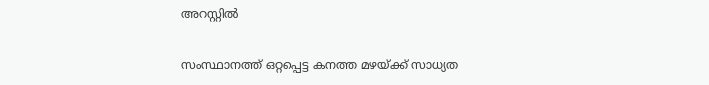അറസ്റ്റില്‍

സംസ്ഥാനത്ത് ഒറ്റപ്പെട്ട കനത്ത മഴയ്‌ക്ക് സാധ്യത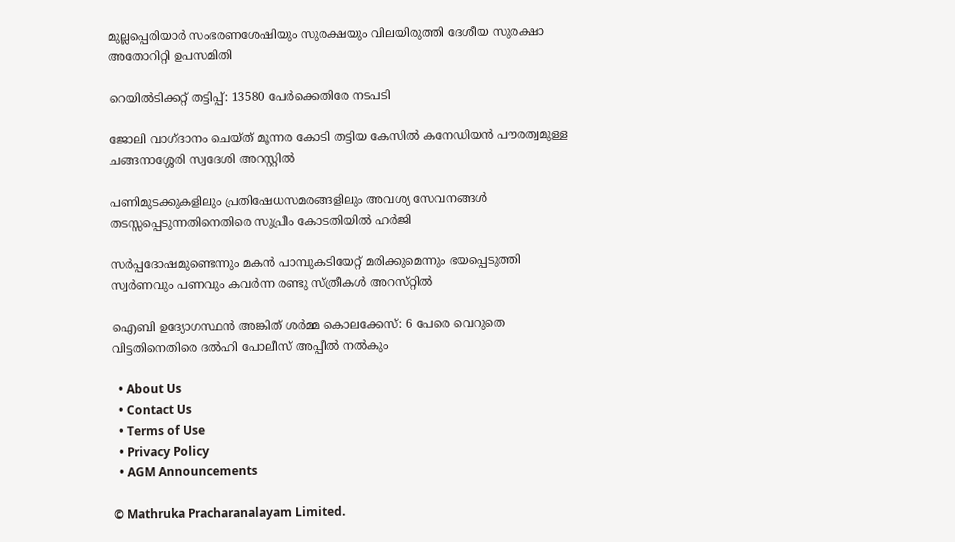മുല്ലപ്പെരിയാര്‍ സംഭരണശേഷിയും സുരക്ഷയും വിലയിരുത്തി ദേശീയ സുരക്ഷാ അതോറിറ്റി ഉപസമിതി

റെയിൽടിക്കറ്റ് തട്ടിപ്പ്: 13580 പേർക്കെതിരേ നടപടി

ജോലി വാഗ്ദാനം ചെയ്ത് മൂന്നര കോടി തട്ടിയ കേസില്‍ കനേഡിയന്‍ പൗരത്വമുള്ള ചങ്ങനാശ്ശേരി സ്വദേശി അറസ്റ്റില്‍

പണിമുടക്കുകളിലും പ്രതിഷേധസമരങ്ങളിലും അവശ്യ സേവനങ്ങള്‍ തടസ്സപ്പെടുന്നതിനെതിരെ സുപ്രീം കോടതിയില്‍ ഹര്‍ജി

സര്‍പ്പദോഷമുണ്ടെന്നും മകന്‍ പാമ്പുകടിയേറ്റ് മരിക്കുമെന്നും ഭയപ്പെടുത്തി സ്വര്‍ണവും പണവും കവർന്ന രണ്ടു സ്ത്രീകള്‍ അറസ്‌റ്റിൽ

ഐബി ഉദ്യോഗസ്ഥന്‍ അങ്കിത് ശര്‍മ്മ കൊലക്കേസ്: 6 പേരെ വെറുതെ വിട്ടതിനെതിരെ ദല്‍ഹി പോലീസ് അപ്പീല്‍ നല്‍കും

  • About Us
  • Contact Us
  • Terms of Use
  • Privacy Policy
  • AGM Announcements

© Mathruka Pracharanalayam Limited.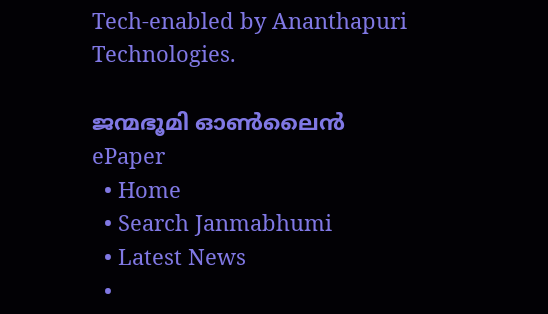Tech-enabled by Ananthapuri Technologies.

ജന്മഭൂമി ഓണ്‍ലൈന്‍
ePaper
  • Home
  • Search Janmabhumi
  • Latest News
  •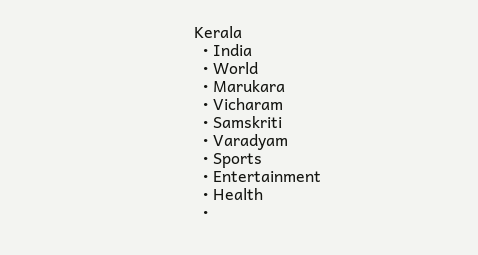Kerala
  • India
  • World
  • Marukara
  • Vicharam
  • Samskriti
  • Varadyam
  • Sports
  • Entertainment
  • Health
  •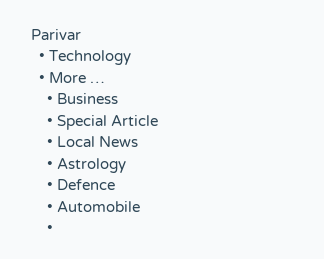Parivar
  • Technology
  • More …
    • Business
    • Special Article
    • Local News
    • Astrology
    • Defence
    • Automobile
    •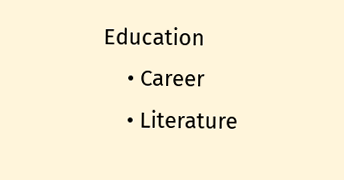Education
    • Career
    • Literature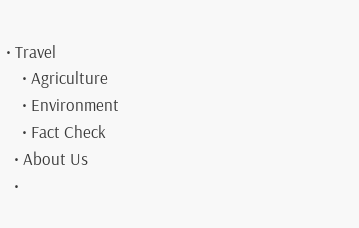• Travel
    • Agriculture
    • Environment
    • Fact Check
  • About Us
  •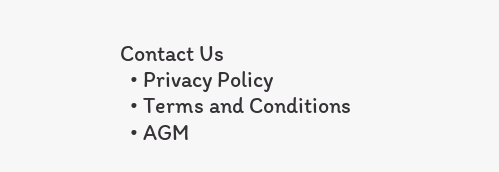Contact Us
  • Privacy Policy
  • Terms and Conditions
  • AGM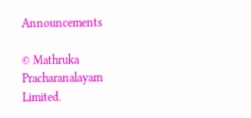Announcements

© Mathruka Pracharanalayam Limited.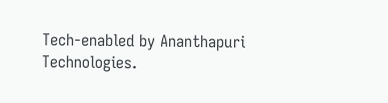Tech-enabled by Ananthapuri Technologies.